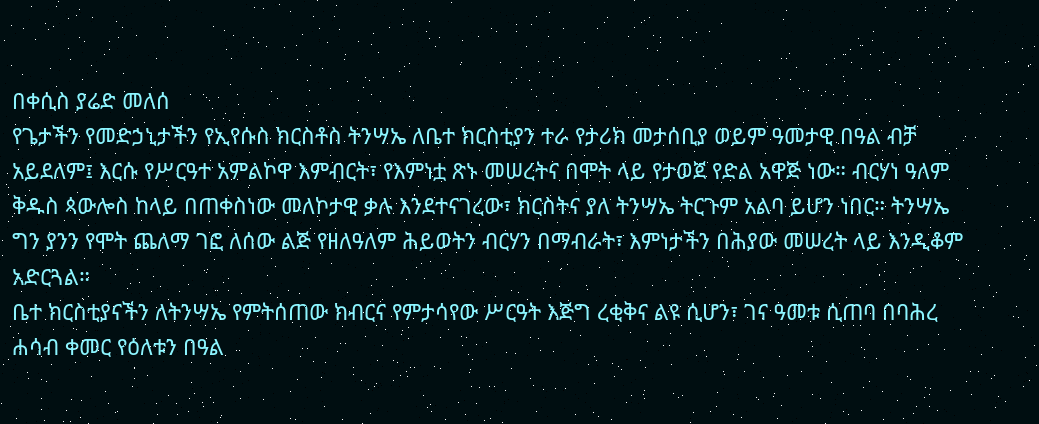በቀሲስ ያሬድ መለሰ
የጌታችን የመድኃኒታችን የኢየሱስ ክርስቶስ ትንሣኤ ለቤተ ክርስቲያን ተራ የታሪክ መታሰቢያ ወይም ዓመታዊ በዓል ብቻ አይደለም፤ እርሱ የሥርዓተ አምልኮዋ እምብርት፣ የእምነቷ ጽኑ መሠረትና በሞት ላይ የታወጀ የድል አዋጅ ነው። ብርሃነ ዓለም ቅዱስ ጳውሎስ ከላይ በጠቀስነው መለኮታዊ ቃሉ እንደተናገረው፣ ክርስትና ያለ ትንሣኤ ትርጉም አልባ ይሆን ነበር። ትንሣኤ ግን ያንን የሞት ጨለማ ገፎ ለሰው ልጅ የዘለዓለም ሕይወትን ብርሃን በማብራት፣ እምነታችን በሕያው መሠረት ላይ እንዲቆም አድርጓል።
ቤተ ክርስቲያናችን ለትንሣኤ የምትሰጠው ክብርና የምታሳየው ሥርዓት እጅግ ረቂቅና ልዩ ሲሆን፣ ገና ዓመቱ ሲጠባ በባሕረ ሐሳብ ቀመር የዕለቱን በዓል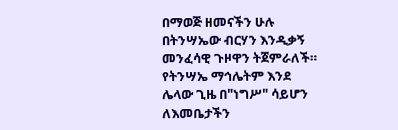በማወጅ ዘመናችን ሁሉ በትንሣኤው ብርሃን እንዲቃኝ መንፈሳዊ ጉዞዋን ትጀምራለች። የትንሣኤ ማኅሌትም እንደ ሌላው ጊዜ በ"ነግሥ" ሳይሆን ለእመቤታችን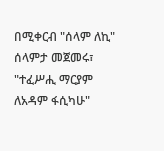በሚቀርብ "ሰላም ለኪ" ሰላምታ መጀመሩ፣ "ተፈሥሒ ማርያም ለአዳም ፋሲካሁ"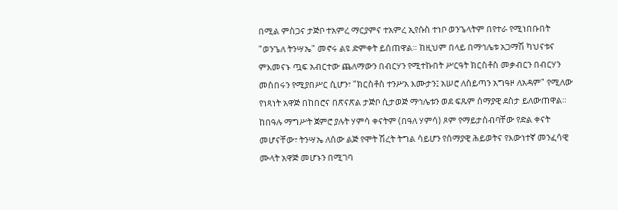በሚል ምስጋና ታጅቦ ተአምረ ማርያምና ተአምረ ኢየሱስ ተነቦ ወንጌላትም በየተራ የሚነበቡበት "ወንጌለ ትንሣኤ" መኖሩ ልዩ ድምቀት ይሰጠዋል። ከዚህም በላይ በማኅሌቱ አጋማሽ ካህናቱና ምእመናኑ ጧፍ አብርተው ጨለማውን በብርሃን የሚተኩበት ሥርዓት ክርስቶስ መቃብርን በብርሃን መስበሩን የሚያበሥር ሲሆን፣ "ክርስቶስ ተንሥአ እሙታን፤ አሠሮ ለሰይጣን አግዓዞ ለአዳም" የሚለው የነጻነት አዋጅ በከበሮና በጽናጽል ታጅቦ ሲታወጅ ማኅሌቱን ወደ ፍጹም ሰማያዊ ደስታ ይለውጠዋል። ከበዓሉ ማግሥት ጀምሮ ያሉት ሃምሳ ቀናትም (በዓለ ሃምሳ) ጾም የማይታሰብባቸው የድል ቀናት መሆናቸው፣ ትንሣኤ ለሰው ልጅ የሞት ሽረት ትግል ሳይሆን የሰማያዊ ሕይወትና የእውነተኛ መንፈሳዊ ሙላት አዋጅ መሆኑን በሚገባ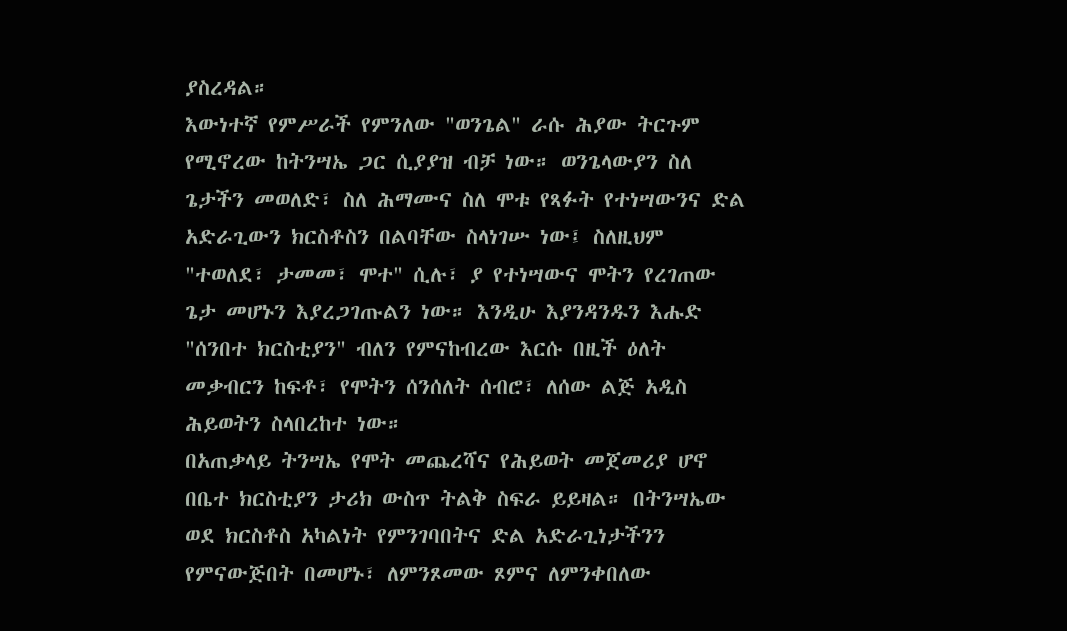ያስረዳል።
እውነተኛ የምሥራች የምንለው "ወንጌል" ራሱ ሕያው ትርጉም የሚኖረው ከትንሣኤ ጋር ሲያያዝ ብቻ ነው። ወንጌላውያን ስለ ጌታችን መወለድ፣ ስለ ሕማሙና ስለ ሞቱ የጻፉት የተነሣውንና ድል አድራጊውን ክርስቶስን በልባቸው ስላነገሡ ነው፤ ስለዚህም "ተወለደ፣ ታመመ፣ ሞተ" ሲሉ፣ ያ የተነሣውና ሞትን የረገጠው ጌታ መሆኑን እያረጋገጡልን ነው። እንዲሁ እያንዳንዱን እሑድ "ሰንበተ ክርስቲያን" ብለን የምናከብረው እርሱ በዚች ዕለት መቃብርን ከፍቶ፣ የሞትን ሰንሰለት ሰብሮ፣ ለሰው ልጅ አዲስ ሕይወትን ስላበረከተ ነው።
በአጠቃላይ ትንሣኤ የሞት መጨረሻና የሕይወት መጀመሪያ ሆኖ በቤተ ክርስቲያን ታሪክ ውስጥ ትልቅ ስፍራ ይይዛል። በትንሣኤው ወደ ክርስቶስ አካልነት የምንገባበትና ድል አድራጊነታችንን የምናውጅበት በመሆኑ፣ ለምንጾመው ጾምና ለምንቀበለው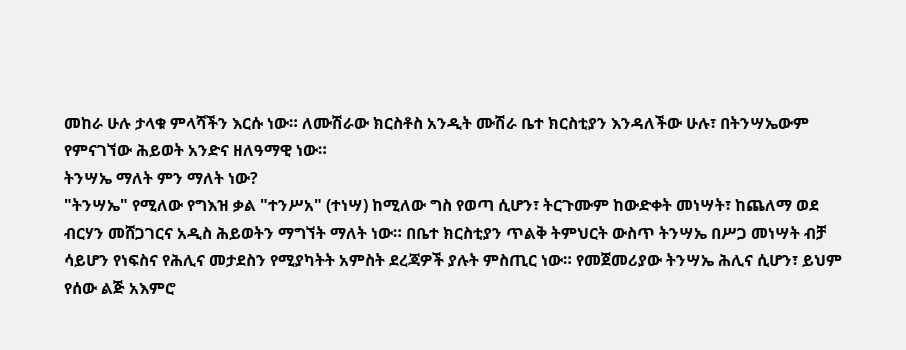መከራ ሁሉ ታላቁ ምላሻችን እርሱ ነው። ለሙሽራው ክርስቶስ አንዲት ሙሽራ ቤተ ክርስቲያን እንዳለችው ሁሉ፣ በትንሣኤውም የምናገኘው ሕይወት አንድና ዘለዓማዊ ነው።
ትንሣኤ ማለት ምን ማለት ነው?
"ትንሣኤ" የሚለው የግእዝ ቃል "ተንሥአ" (ተነሣ) ከሚለው ግስ የወጣ ሲሆን፣ ትርጉሙም ከውድቀት መነሣት፣ ከጨለማ ወደ ብርሃን መሸጋገርና አዲስ ሕይወትን ማግኘት ማለት ነው። በቤተ ክርስቲያን ጥልቅ ትምህርት ውስጥ ትንሣኤ በሥጋ መነሣት ብቻ ሳይሆን የነፍስና የሕሊና መታደስን የሚያካትት አምስት ደረጃዎች ያሉት ምስጢር ነው። የመጀመሪያው ትንሣኤ ሕሊና ሲሆን፣ ይህም የሰው ልጅ አእምሮ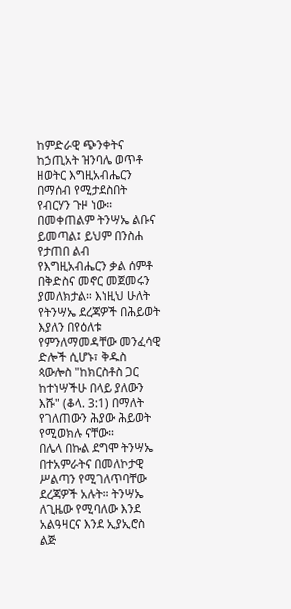ከምድራዊ ጭንቀትና ከኃጢአት ዝንባሌ ወጥቶ ዘወትር እግዚአብሔርን በማሰብ የሚታደስበት የብርሃን ጉዞ ነው። በመቀጠልም ትንሣኤ ልቡና ይመጣል፤ ይህም በንስሐ የታጠበ ልብ የእግዚአብሔርን ቃል ሰምቶ በቅድስና መኖር መጀመሩን ያመለክታል። እነዚህ ሁለት የትንሣኤ ደረጃዎች በሕይወት እያለን በየዕለቱ የምንለማመዳቸው መንፈሳዊ ድሎች ሲሆኑ፣ ቅዱስ ጳውሎስ "ከክርስቶስ ጋር ከተነሣችሁ በላይ ያለውን እሹ" (ቆላ. 3:1) በማለት የገለጠውን ሕያው ሕይወት የሚወክሉ ናቸው።
በሌላ በኩል ደግሞ ትንሣኤ በተአምራትና በመለኮታዊ ሥልጣን የሚገለጥባቸው ደረጃዎች አሉት። ትንሣኤ ለጊዜው የሚባለው እንደ አልዓዛርና እንደ ኢያኢሮስ ልጅ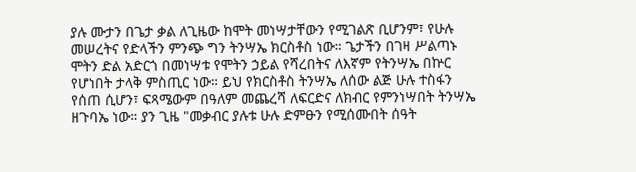ያሉ ሙታን በጌታ ቃል ለጊዜው ከሞት መነሣታቸውን የሚገልጽ ቢሆንም፣ የሁሉ መሠረትና የድላችን ምንጭ ግን ትንሣኤ ክርስቶስ ነው። ጌታችን በገዛ ሥልጣኑ ሞትን ድል አድርጎ በመነሣቱ የሞትን ኃይል የሻረበትና ለእኛም የትንሣኤ በኵር የሆነበት ታላቅ ምስጢር ነው። ይህ የክርስቶስ ትንሣኤ ለሰው ልጅ ሁሉ ተስፋን የሰጠ ሲሆን፣ ፍጻሜውም በዓለም መጨረሻ ለፍርድና ለክብር የምንነሣበት ትንሣኤ ዘጉባኤ ነው። ያን ጊዜ "መቃብር ያሉቱ ሁሉ ድምፁን የሚሰሙበት ሰዓት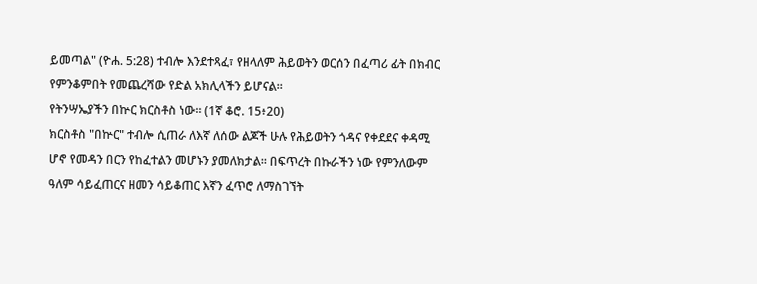ይመጣል" (ዮሐ. 5:28) ተብሎ እንደተጻፈ፣ የዘላለም ሕይወትን ወርሰን በፈጣሪ ፊት በክብር የምንቆምበት የመጨረሻው የድል አክሊላችን ይሆናል።
የትንሣኤያችን በኵር ክርስቶስ ነው። (1ኛ ቆሮ. 15፥20)
ክርስቶስ "በኵር" ተብሎ ሲጠራ ለእኛ ለሰው ልጆች ሁሉ የሕይወትን ጎዳና የቀደደና ቀዳሚ ሆኖ የመዳን በርን የከፈተልን መሆኑን ያመለክታል። በፍጥረት በኩራችን ነው የምንለውም ዓለም ሳይፈጠርና ዘመን ሳይቆጠር እኛን ፈጥሮ ለማስገኘት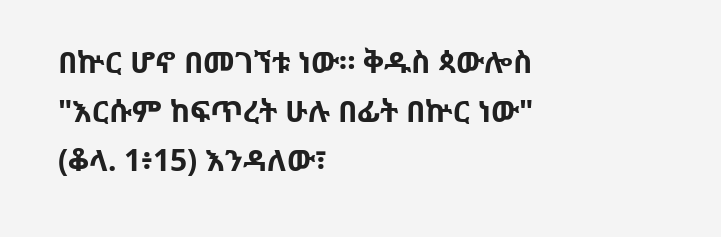በኵር ሆኖ በመገኘቱ ነው። ቅዱስ ጳውሎስ "እርሱም ከፍጥረት ሁሉ በፊት በኵር ነው" (ቆላ. 1፥15) እንዳለው፣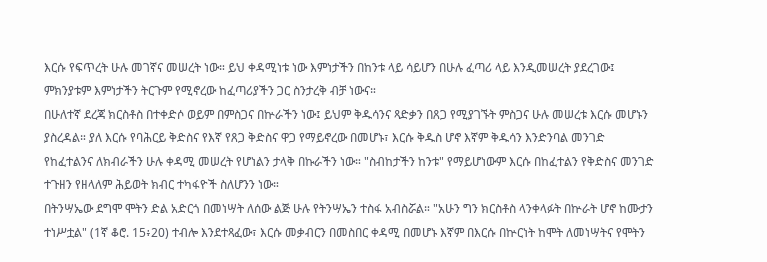እርሱ የፍጥረት ሁሉ መገኛና መሠረት ነው። ይህ ቀዳሚነቱ ነው እምነታችን በከንቱ ላይ ሳይሆን በሁሉ ፈጣሪ ላይ እንዲመሠረት ያደረገው፤ ምክንያቱም እምነታችን ትርጉም የሚኖረው ከፈጣሪያችን ጋር ስንታረቅ ብቻ ነውና።
በሁለተኛ ደረጃ ክርስቶስ በተቀድሶ ወይም በምስጋና በኵራችን ነው፤ ይህም ቅዱሳንና ጻድቃን በጸጋ የሚያገኙት ምስጋና ሁሉ መሠረቱ እርሱ መሆኑን ያስረዳል። ያለ እርሱ የባሕርይ ቅድስና የእኛ የጸጋ ቅድስና ዋጋ የማይኖረው በመሆኑ፣ እርሱ ቅዱስ ሆኖ እኛም ቅዱሳን እንድንባል መንገድ የከፈተልንና ለክብራችን ሁሉ ቀዳሚ መሠረት የሆነልን ታላቅ በኩራችን ነው። "ስብከታችን ከንቱ" የማይሆነውም እርሱ በከፈተልን የቅድስና መንገድ ተጉዘን የዘላለም ሕይወት ክብር ተካፋዮች ስለሆንን ነው።
በትንሣኤው ደግሞ ሞትን ድል አድርጎ በመነሣት ለሰው ልጅ ሁሉ የትንሣኤን ተስፋ አብስሯል። "አሁን ግን ክርስቶስ ላንቀላፉት በኵራት ሆኖ ከሙታን ተነሥቷል" (1ኛ ቆሮ. 15፥20) ተብሎ እንደተጻፈው፣ እርሱ መቃብርን በመስበር ቀዳሚ በመሆኑ እኛም በእርሱ በኵርነት ከሞት ለመነሣትና የሞትን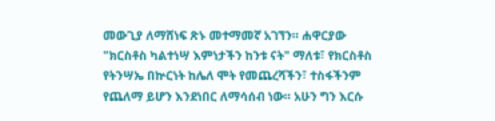መውጊያ ለማሸነፍ ጽኑ መተማመኛ አገኘን። ሐዋርያው "ክርስቶስ ካልተነሣ እምነታችን ከንቱ ናት" ማለቱ፣ የክርስቶስ የትንሣኤ በኵርነት ከሌለ ሞት የመጨረሻችን፣ ተስፋችንም የጨለማ ይሆን እንደነበር ለማሳሰብ ነው። አሁን ግን እርሱ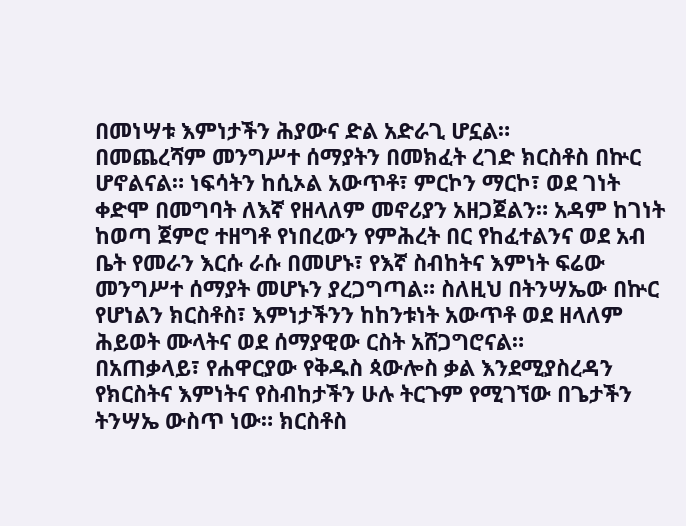በመነሣቱ እምነታችን ሕያውና ድል አድራጊ ሆኗል።
በመጨረሻም መንግሥተ ሰማያትን በመክፈት ረገድ ክርስቶስ በኵር ሆኖልናል። ነፍሳትን ከሲኦል አውጥቶ፣ ምርኮን ማርኮ፣ ወደ ገነት ቀድሞ በመግባት ለእኛ የዘላለም መኖሪያን አዘጋጀልን። አዳም ከገነት ከወጣ ጀምሮ ተዘግቶ የነበረውን የምሕረት በር የከፈተልንና ወደ አብ ቤት የመራን እርሱ ራሱ በመሆኑ፣ የእኛ ስብከትና እምነት ፍሬው መንግሥተ ሰማያት መሆኑን ያረጋግጣል። ስለዚህ በትንሣኤው በኵር የሆነልን ክርስቶስ፣ እምነታችንን ከከንቱነት አውጥቶ ወደ ዘላለም ሕይወት ሙላትና ወደ ሰማያዊው ርስት አሸጋግሮናል።
በአጠቃላይ፣ የሐዋርያው የቅዱስ ጳውሎስ ቃል እንደሚያስረዳን የክርስትና እምነትና የስብከታችን ሁሉ ትርጉም የሚገኘው በጌታችን ትንሣኤ ውስጥ ነው። ክርስቶስ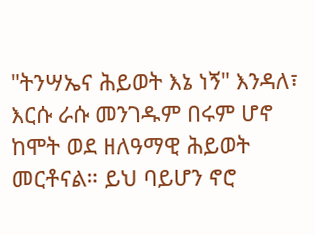"ትንሣኤና ሕይወት እኔ ነኝ" እንዳለ፣ እርሱ ራሱ መንገዱም በሩም ሆኖ ከሞት ወደ ዘለዓማዊ ሕይወት መርቶናል። ይህ ባይሆን ኖሮ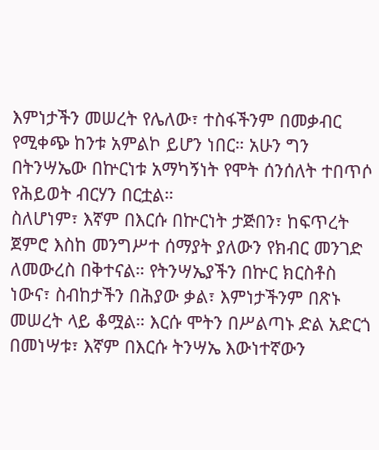እምነታችን መሠረት የሌለው፣ ተስፋችንም በመቃብር የሚቀጭ ከንቱ አምልኮ ይሆን ነበር። አሁን ግን በትንሣኤው በኵርነቱ አማካኝነት የሞት ሰንሰለት ተበጥሶ የሕይወት ብርሃን በርቷል።
ስለሆነም፣ እኛም በእርሱ በኵርነት ታጅበን፣ ከፍጥረት ጀምሮ እስከ መንግሥተ ሰማያት ያለውን የክብር መንገድ ለመውረስ በቅተናል። የትንሣኤያችን በኵር ክርስቶስ ነውና፣ ስብከታችን በሕያው ቃል፣ እምነታችንም በጽኑ መሠረት ላይ ቆሟል። እርሱ ሞትን በሥልጣኑ ድል አድርጎ በመነሣቱ፣ እኛም በእርሱ ትንሣኤ እውነተኛውን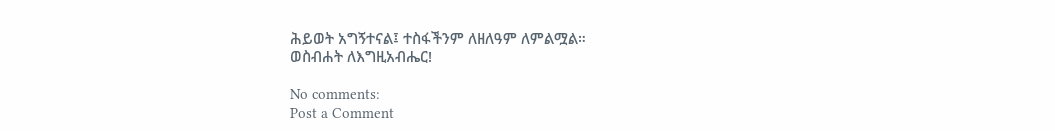ሕይወት አግኝተናል፤ ተስፋችንም ለዘለዓም ለምልሟል።
ወስብሐት ለእግዚአብሔር!

No comments:
Post a Comment